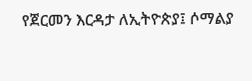የጀርመን እርዳታ ለኢትዮጵያ፤ ሶማልያ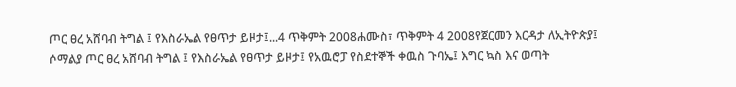ጦር ፀረ አሸባብ ትግል ፤ የእስራኤል የፀጥታ ይዞታ፤...4 ጥቅምት 2008ሐሙስ፣ ጥቅምት 4 2008የጀርመን እርዳታ ለኢትዮጵያ፤ ሶማልያ ጦር ፀረ አሸባብ ትግል ፤ የእስራኤል የፀጥታ ይዞታ፤ የአዉሮፓ የስደተኞች ቀዉስ ጉባኤ፤ እግር ኳስ እና ወጣት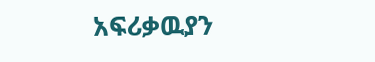አፍሪቃዉያን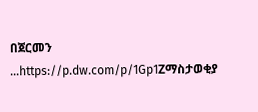በጀርመን ...https://p.dw.com/p/1Gp1Zማስታወቂያ